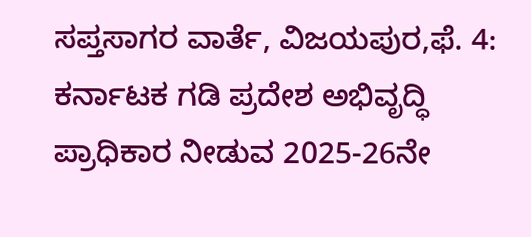ಸಪ್ತಸಾಗರ ವಾರ್ತೆ, ವಿಜಯಪುರ,ಫೆ. 4: ಕರ್ನಾಟಕ ಗಡಿ ಪ್ರದೇಶ ಅಭಿವೃದ್ಧಿ ಪ್ರಾಧಿಕಾರ ನೀಡುವ 2025-26ನೇ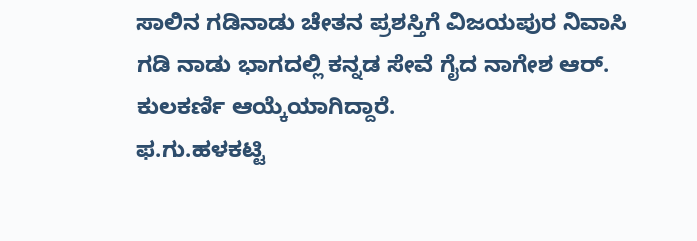ಸಾಲಿನ ಗಡಿನಾಡು ಚೇತನ ಪ್ರಶಸ್ತಿಗೆ ವಿಜಯಪುರ ನಿವಾಸಿ ಗಡಿ ನಾಡು ಭಾಗದಲ್ಲಿ ಕನ್ನಡ ಸೇವೆ ಗೈದ ನಾಗೇಶ ಆರ್. ಕುಲಕರ್ಣಿ ಆಯ್ಕೆಯಾಗಿದ್ದಾರೆ.
ಫ.ಗು.ಹಳಕಟ್ಟಿ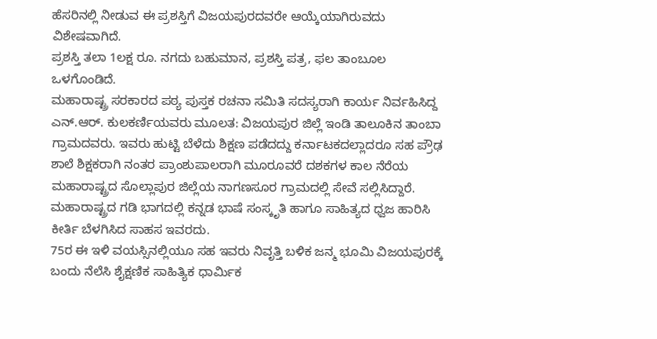ಹೆಸರಿನಲ್ಲಿ ನೀಡುವ ಈ ಪ್ರಶಸ್ತಿಗೆ ವಿಜಯಪುರದವರೇ ಆಯ್ಕೆಯಾಗಿರುವದು ವಿಶೇಷವಾಗಿದೆ.
ಪ್ರಶಸ್ತಿ ತಲಾ 1ಲಕ್ಷ ರೂ. ನಗದು ಬಹುಮಾನ, ಪ್ರಶಸ್ತಿ ಪತ್ರ, ಫಲ ತಾಂಬೂಲ ಒಳಗೊಂಡಿದೆ.
ಮಹಾರಾಷ್ಟ್ರ ಸರಕಾರದ ಪಠ್ಯ ಪುಸ್ತಕ ರಚನಾ ಸಮಿತಿ ಸದಸ್ಯರಾಗಿ ಕಾರ್ಯ ನಿರ್ವಹಿಸಿದ್ದ ಎನ್.ಆರ್. ಕುಲಕರ್ಣಿಯವರು ಮೂಲತ: ವಿಜಯಪುರ ಜಿಲ್ಲೆ ಇಂಡಿ ತಾಲೂಕಿನ ತಾಂಬಾ ಗ್ರಾಮದವರು. ಇವರು ಹುಟ್ಟಿ ಬೆಳೆದು ಶಿಕ್ಷಣ ಪಡೆದದ್ದು ಕರ್ನಾಟಕದಲ್ಲಾದರೂ ಸಹ ಪ್ರೌಢ ಶಾಲೆ ಶಿಕ್ಷಕರಾಗಿ ನಂತರ ಪ್ರಾಂಶುಪಾಲರಾಗಿ ಮೂರೂವರೆ ದಶಕಗಳ ಕಾಲ ನೆರೆಯ ಮಹಾರಾಷ್ಟ್ರದ ಸೊಲ್ಲಾಪುರ ಜಿಲ್ಲೆಯ ನಾಗಣಸೂರ ಗ್ರಾಮದಲ್ಲಿ ಸೇವೆ ಸಲ್ಲಿಸಿದ್ದಾರೆ.
ಮಹಾರಾಷ್ಟ್ರದ ಗಡಿ ಭಾಗದಲ್ಲಿ ಕನ್ನಡ ಭಾಷೆ ಸಂಸ್ಕೃತಿ ಹಾಗೂ ಸಾಹಿತ್ಯದ ಧ್ವಜ ಹಾರಿಸಿ ಕೀರ್ತಿ ಬೆಳಗಿಸಿದ ಸಾಹಸ ಇವರದು.
75ರ ಈ ಇಳಿ ವಯಸ್ಸಿನಲ್ಲಿಯೂ ಸಹ ಇವರು ನಿವೃತ್ತಿ ಬಳಿಕ ಜನ್ಮ ಭೂಮಿ ವಿಜಯಪುರಕ್ಕೆ ಬಂದು ನೆಲೆಸಿ ಶೈಕ್ಷಣಿಕ ಸಾಹಿತ್ಯಿಕ ಧಾರ್ಮಿಕ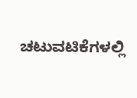ಚಟುವಟಿಕೆಗಳಲ್ಲಿ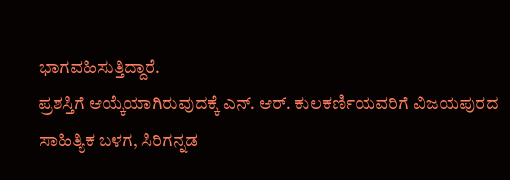ಭಾಗವಹಿಸುತ್ತಿದ್ದಾರೆ.
ಪ್ರಶಸ್ತಿಗೆ ಆಯ್ಕೆಯಾಗಿರುವುದಕ್ಕೆ ಎನ್. ಆರ್. ಕುಲಕರ್ಣಿಯವರಿಗೆ ವಿಜಯಪುರದ ಸಾಹಿತ್ಯಿಕ ಬಳಗ, ಸಿರಿಗನ್ನಡ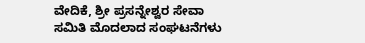ವೇದಿಕೆ, ಶ್ರೀ ಪ್ರಸನ್ನೇಶ್ವರ ಸೇವಾ ಸಮಿತಿ ಮೊದಲಾದ ಸಂಘಟನೆಗಳು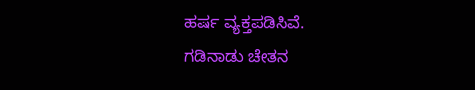ಹರ್ಷ ವ್ಯಕ್ತಪಡಿಸಿವೆ.
ಗಡಿನಾಡು ಚೇತನ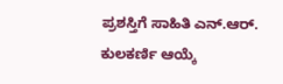ಪ್ರಶಸ್ತಿಗೆ ಸಾಹಿತಿ ಎನ್.ಆರ್. ಕುಲಕರ್ಣಿ ಆಯ್ಕೆ